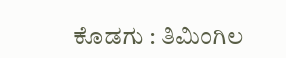ಕೊಡಗು : ತಿಮಿಂಗಿಲ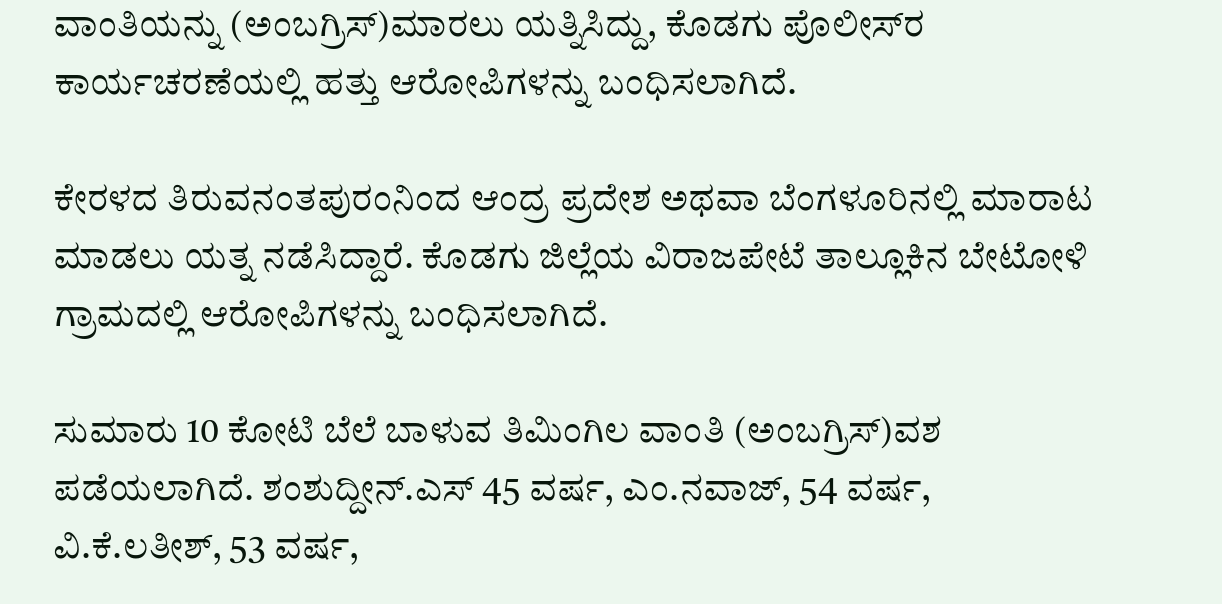ವಾಂತಿಯನ್ನು (ಅಂಬಗ್ರಿಸ್)ಮಾರಲು ಯತ್ನಿಸಿದ್ದು, ಕೊಡಗು ಪೊಲೀಸ್‌ರ ಕಾರ್ಯಚರಣೆಯಲ್ಲಿ ಹತ್ತು ಆರೋಪಿಗಳನ್ನು ಬಂಧಿಸಲಾಗಿದೆ.

ಕೇರಳದ ತಿರುವನಂತಪುರಂನಿಂದ ಆಂದ್ರ ಪ್ರದೇಶ ಅಥವಾ ಬೆಂಗಳೂರಿನಲ್ಲಿ ಮಾರಾಟ ಮಾಡಲು ಯತ್ನ ನಡೆಸಿದ್ದಾರೆ. ಕೊಡಗು ಜಿಲ್ಲೆಯ ವಿರಾಜಪೇಟೆ ತಾಲ್ಲೂಕಿನ ಬೇಟೋಳಿ ಗ್ರಾಮದಲ್ಲಿ ಆರೋಪಿಗಳನ್ನು ಬಂಧಿಸಲಾಗಿದೆ.

ಸುಮಾರು 10 ಕೋಟಿ ಬೆಲೆ ಬಾಳುವ ತಿಮಿಂಗಿಲ ವಾಂತಿ (ಅಂಬಗ್ರಿಸ್)ವಶ ಪಡೆಯಲಾಗಿದೆ. ಶಂಶುದ್ದೀನ್.ಎಸ್ 45 ವರ್ಷ, ಎಂ.ನವಾಜ್, 54 ವರ್ಷ, ವಿ.ಕೆ.ಲತೀಶ್, 53 ವರ್ಷ,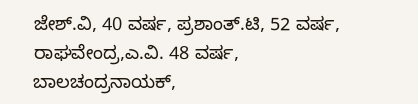ಜೇಶ್.ವಿ, 40 ವರ್ಷ, ಪ್ರಶಾಂತ್.ಟಿ, 52 ವರ್ಷ, ರಾಘವೇಂದ್ರ,ಎ.ವಿ. 48 ವರ್ಷ, ಬಾಲಚಂದ್ರನಾಯಕ್,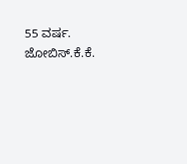55 ವರ್ಷ. ಜೋಬಿಸ್.ಕೆ.ಕೆ.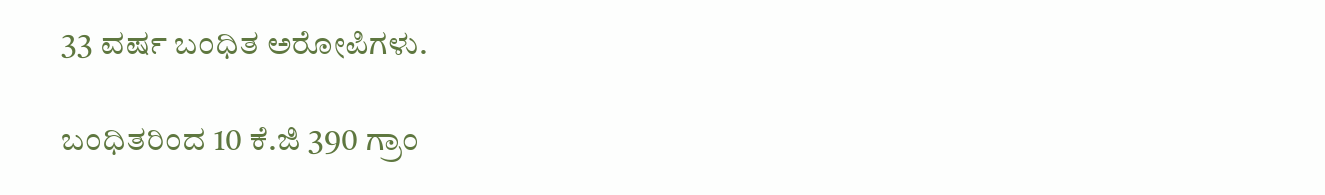33 ವರ್ಷ ಬಂಧಿತ ಅರೋಪಿಗಳು.

ಬಂಧಿತರಿಂದ 10 ಕೆ.ಜಿ 390 ಗ್ರಾಂ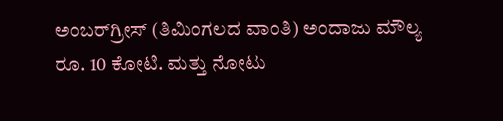ಅಂಬರ್‌ಗ್ರೀಸ್ (ತಿಮಿಂಗಲದ ವಾಂತಿ) ಅಂದಾಜು ಮೌಲ್ಯ ರೂ. 10 ಕೋಟಿ. ಮತ್ತು ನೋಟು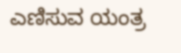ಎಣಿಸುವ ಯಂತ್ರ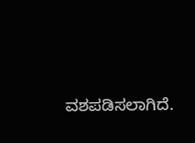ವಶಪಡಿಸಲಾಗಿದೆ.